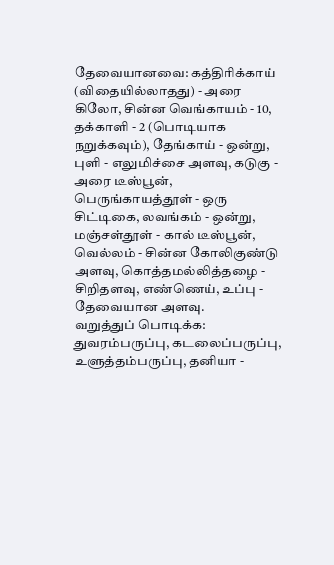தேவையானவை: கத்திரிக்காய் (விதையில்லாதது) - அரை கிலோ, சின்ன வெங்காயம் - 10, தக்காளி - 2 (பொடியாக நறுக்கவும்), தேங்காய் - ஒன்று, புளி - எலுமிச்சை அளவு, கடுகு - அரை டீஸ்பூன், பெருங்காயத்தூள் - ஒரு சிட்டிகை, லவங்கம் - ஒன்று, மஞ்சள்தூள் - கால் டீஸ்பூன், வெல்லம் - சின்ன கோலிகுண்டு அளவு, கொத்தமல்லித்தழை - சிறிதளவு, எண்ணெய், உப்பு - தேவையான அளவு.
வறுத்துப் பொடிக்க: துவரம்பருப்பு, கடலைப்பருப்பு, உளுத்தம்பருப்பு, தனியா -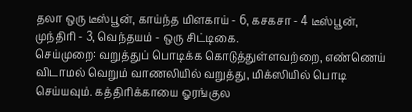தலா ஒரு டீஸ்பூன், காய்ந்த மிளகாய் - 6, கசகசா - 4 டீஸ்பூன், முந்திரி - 3, வெந்தயம் - ஒரு சிட்டிகை.
செய்முறை: வறுத்துப் பொடிக்க கொடுத்துள்ளவற்றை, எண்ணெய் விடாமல் வெறும் வாணலியில் வறுத்து, மிக்ஸியில் பொடி செய்யவும். கத்திரிக்காயை ஓரங்குல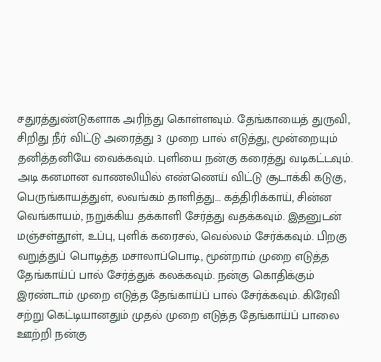சதுரத்துண்டுகளாக அரிந்து கொள்ளவும். தேங்காயைத் துருவி, சிறிது நீர் விட்டு அரைத்து 3 முறை பால் எடுத்து, மூன்றையும் தனித்தனியே வைக்கவும். புளியை நன்கு கரைத்து வடிகட்டவும்.
அடி கனமான வாணலியில் எண்ணெய் விட்டு சூடாக்கி கடுகு, பெருங்காயத்துள், லவங்கம் தாளித்து... கத்திரிக்காய், சின்ன வெங்காயம், நறுக்கிய தக்காளி சேர்த்து வதக்கவும். இதனுடன் மஞ்சள்தூள், உப்பு, புளிக் கரைசல், வெல்லம் சேர்க்கவும். பிறகு வறுத்துப் பொடித்த மசாலாப்பொடி, மூன்றாம் முறை எடுத்த தேங்காய்ப் பால் சேர்த்துக் கலக்கவும். நன்கு கொதிக்கும் இரண்டாம் முறை எடுத்த தேங்காய்ப் பால் சேர்க்கவும். கிரேவி சற்று கெட்டியானதும் முதல் முறை எடுத்த தேங்காய்ப் பாலை ஊற்றி நன்கு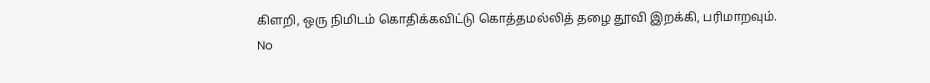கிளறி, ஒரு நிமிடம் கொதிக்கவிட்டு கொத்தமல்லித் தழை தூவி இறக்கி, பரிமாறவும்.
No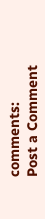comments:
Post a Comment